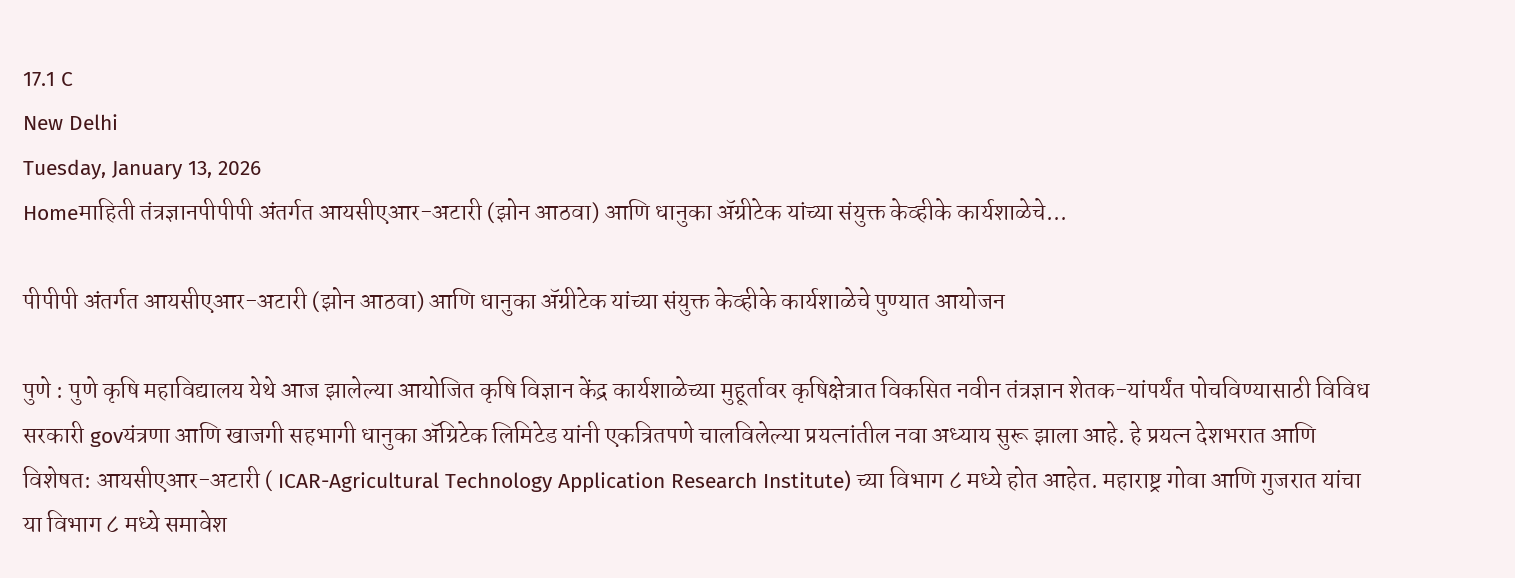17.1 C
New Delhi
Tuesday, January 13, 2026
Homeमाहिती तंत्रज्ञानपीपीपी अंतर्गत आयसीएआर-अटारी (झोन आठवा) आणि धानुका ॲग्रीटेक यांच्या संयुक्त केव्हीके कार्यशाळेचे...

पीपीपी अंतर्गत आयसीएआर-अटारी (झोन आठवा) आणि धानुका ॲग्रीटेक यांच्या संयुक्त केव्हीके कार्यशाळेचे पुण्यात आयोजन

पुणे : पुणे कृषि महाविद्यालय येथे आज झालेल्या आयोजित कृषि विज्ञान केंद्र कार्यशाळेच्या मुहूर्तावर कृषिक्षेत्रात विकसित नवीन तंत्रज्ञान शेतक-यांपर्यंत पोचविण्यासाठी विविध सरकारी govयंत्रणा आणि खाजगी सहभागी धानुका ॲग्रिटेक लिमिटेड यांनी एकत्रितपणे चालविलेल्या प्रयत्नांतील नवा अध्याय सुरू झाला आहे. हे प्रयत्न देशभरात आणि विशेषत: आयसीएआर-अटारी ( ICAR-Agricultural Technology Application Research Institute) च्या विभाग ८ मध्ये होत आहेत. महाराष्ट्र गोवा आणि गुजरात यांचा या विभाग ८ मध्ये समावेश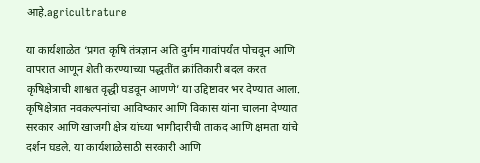आहे.agricultrature

या कार्यशाळेत ‘प्रगत कृषि तंत्रज्ञान अति दुर्गम गावांपर्यंत पोचवून आणि वापरात आणून शेती करण्याच्या पद्धतींत क्रांतिकारी बदल करत कृषिक्षेत्राची शाश्वत वृद्धी घडवून आणणे’ या उद्दिष्टावर भर देण्यात आला. कृषिक्षेत्रात नवकल्पनांचा आविष्कार आणि विकास यांना चालना देण्यात सरकार आणि खाजगी क्षेत्र यांच्या भागीदारीची ताकद आणि क्षमता यांचे दर्शन घडले. या कार्यशाळेसाठी सरकारी आणि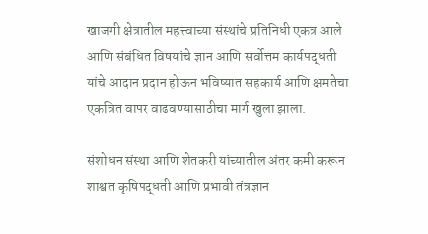खाजगी क्षेत्रातील महत्त्वाच्या संस्थांचे प्रतिनिधी एकत्र आले आणि संबंधित विषयांचे ज्ञान आणि सर्वोत्तम कार्यपद्धती यांचे आदान प्रदान होऊन भविष्यात सहकार्य आणि क्षमतेचा एकत्रित वापर वाढवण्यासाठीचा मार्ग खुला झाला.

संशोधन संस्था आणि शेतकरी यांच्यातील अंतर कमी करून शाश्वत कृषिपद्धती आणि प्रभावी तंत्रज्ञान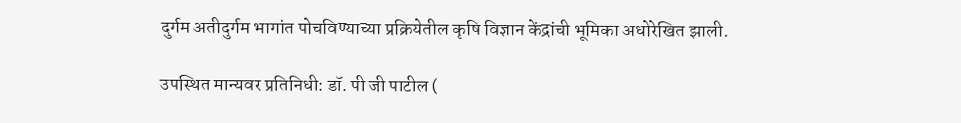दुर्गम अतीदुर्गम भागांत पोचविण्याच्या प्रक्रियेतील कृषि विज्ञान केंद्रांची भूमिका अधोरेखित झाली.

उपस्थित मान्यवर प्रतिनिधी: डॉ. पी जी पाटील (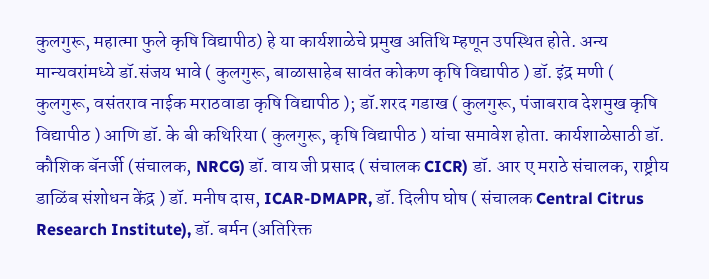कुलगुरू, महात्मा फुले कृषि विद्यापीठ) हे या कार्यशाळेचे प्रमुख अतिथि म्हणून उपस्थित होते. अन्य मान्यवरांमध्ये डॉ.संजय भावे ( कुलगुरू, बाळासाहेब सावंत कोकण कृषि विद्यापीठ ) डॉ. इंद्र मणी ( कुलगुरू, वसंतराव नाईक मराठवाडा कृषि विद्यापीठ ); डॉ.शरद गडाख ( कुलगुरू, पंजाबराव देशमुख कृषि विद्यापीठ ) आणि डॉ. के बी कथिरिया ( कुलगुरू, कृषि विद्यापीठ ) यांचा समावेश होता. कार्यशाळेसाठी डॉ. कौशिक बॅनर्जी (संचालक, NRCG) डॉ. वाय जी प्रसाद ( संचालक CICR) डॉ. आर ए मराठे संचालक, राष्ट्रीय डाळिंब संशोधन केंद्र ) डॉ. मनीष दास, ICAR-DMAPR, डॉ. दिलीप घोष ( संचालक Central Citrus Research Institute), डॉ. बर्मन (अतिरिक्त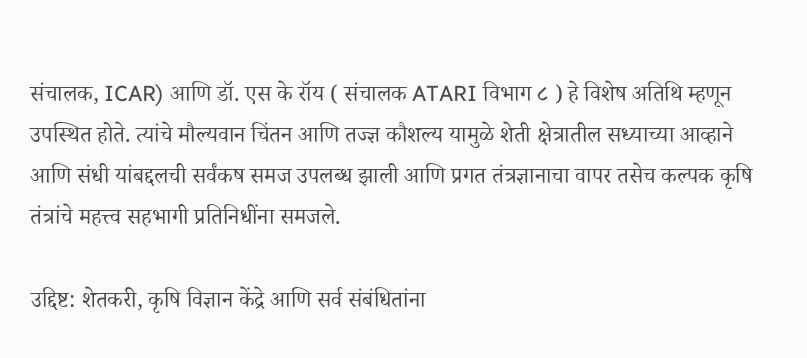संचालक, ICAR) आणि डॉ. एस के रॉय ( संचालक ATARI विभाग ८ ) हे विशेष अतिथि म्हणून उपस्थित होते. त्यांचे मौल्यवान चिंतन आणि तज्ज्ञ कौशल्य यामुळे शेती क्षेत्रातील सध्याच्या आव्हाने आणि संधी यांबद्दलची सर्वंकष समज उपलब्ध झाली आणि प्रगत तंत्रज्ञानाचा वापर तसेच कल्पक कृषि तंत्रांचे महत्त्व सहभागी प्रतिनिधींना समजले.

उद्दिष्ट: शेतकरी, कृषि विज्ञान केंद्रे आणि सर्व संबंधितांना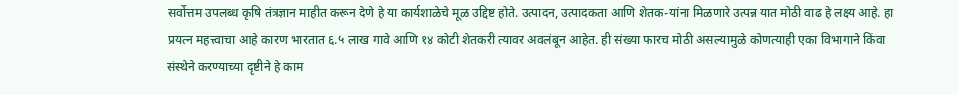सर्वोत्तम उपलब्ध कृषि तंत्रज्ञान माहीत करून देणे हे या कार्यशाळेचे मूळ उद्दिष्ट होते. उत्पादन, उत्पादकता आणि शेतक-यांना मिळणारे उत्पन्न यात मोठी वाढ हे लक्ष्य आहे. हा प्रयत्न महत्त्वाचा आहे कारण भारतात ६.५ लाख गावे आणि १४ कोटी शेतकरी त्यावर अवलंबून आहेत. ही संख्या फारच मोठी असल्यामुळे कोणत्याही एका विभागाने किंवा संस्थेने करण्याच्या दृष्टीने हे काम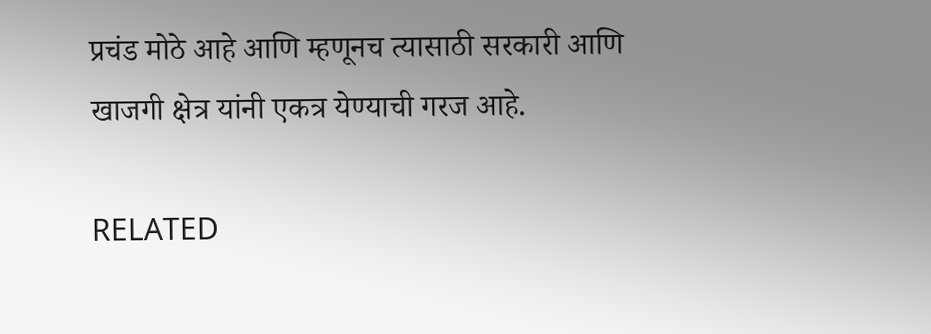प्रचंड मोठे आहे आणि म्हणूनच त्यासाठी सरकारी आणि खाजगी क्षेत्र यांनी एकत्र येण्याची गरज आहे.

RELATED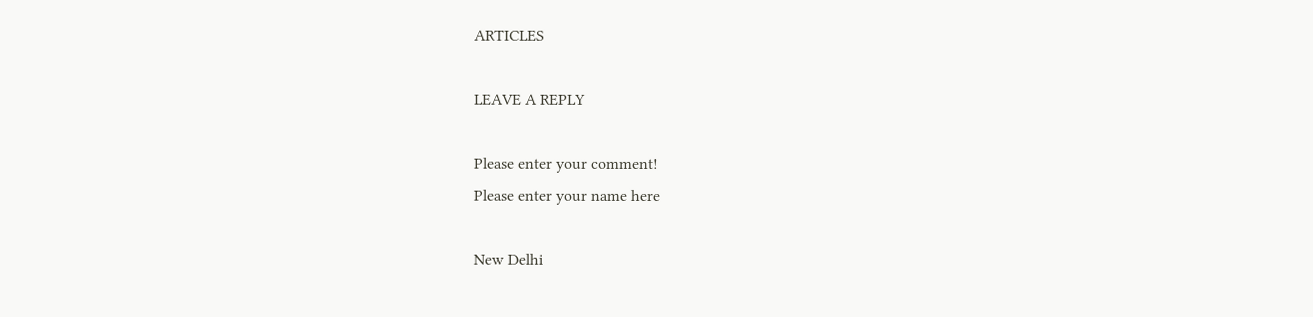ARTICLES

LEAVE A REPLY

Please enter your comment!
Please enter your name here

New Delhi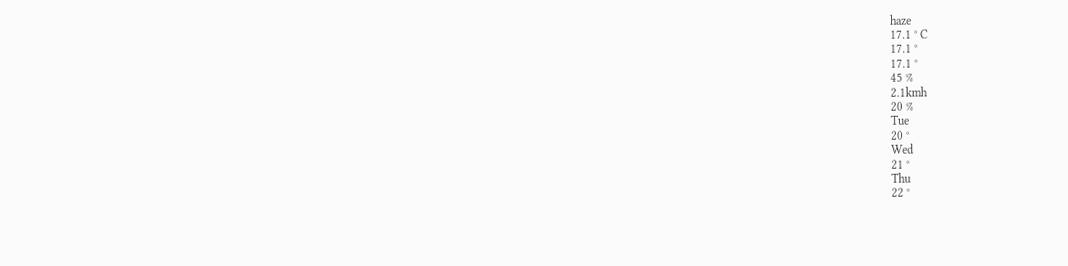haze
17.1 ° C
17.1 °
17.1 °
45 %
2.1kmh
20 %
Tue
20 °
Wed
21 °
Thu
22 °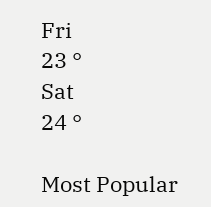Fri
23 °
Sat
24 °

Most Popular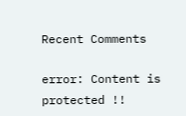Recent Comments

error: Content is protected !!